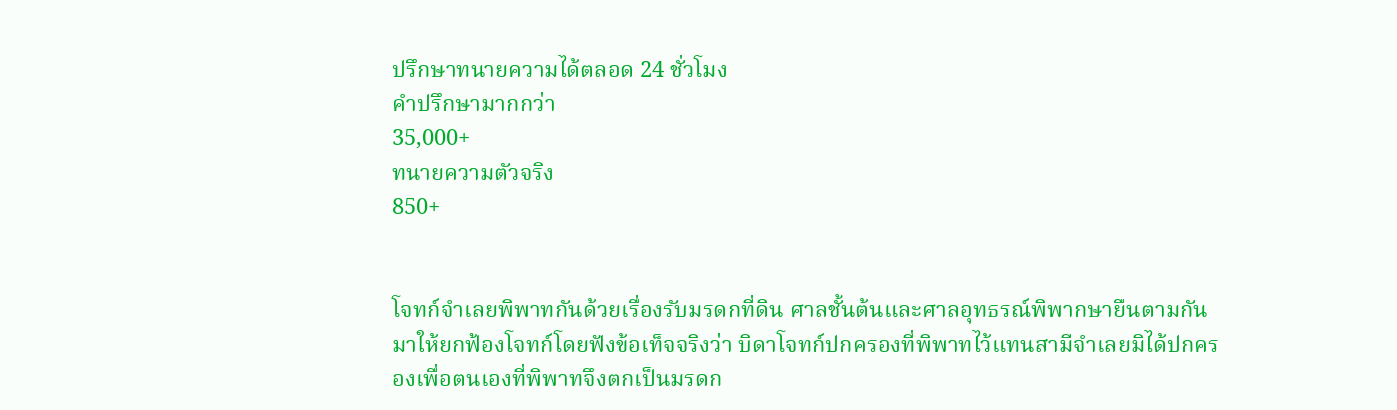ปรึกษาทนายความได้ตลอด 24 ชั่วโมง
คำปรึกษามากกว่า
35,000+
ทนายความตัวจริง
850+


โจทก์จำเลยพิพาทกันด้วยเรื่องรับมรดกที่ดิน ศาลชั้นต้นและศาลอุทธรณ์พิพากษายืนตามกันมาให้ยกฟ้องโจทก์โดยฟังข้อเท็จจริงว่า บิดาโจทก์ปกครองที่พิพาทไว้แทนสามีจำเลยมิได้ปกครองเพื่อตนเองที่พิพาทจึงตกเป็นมรดก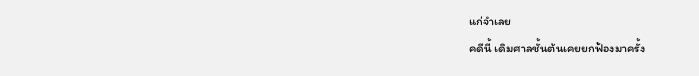แก่จำเลย
คดีนี้ เดิมศาลชั้นต้นเคยยกฟ้องมาครั้ง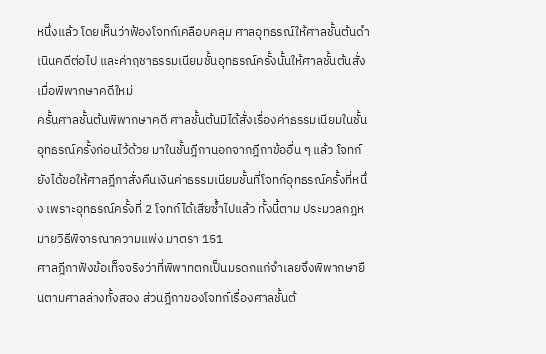หนึ่งแล้ว โดยเห็นว่าฟ้องโจทก์เคลือบคลุม ศาลอุทธรณ์ให้ศาลชั้นต้นดำเนินคดีต่อไป และค่าฤชาธรรมเนียมชั้นอุทธรณ์ครั้งนั้นให้ศาลชั้นต้นสั่งเมื่อพิพากษาคดีใหม่
ครั้นศาลชั้นต้นพิพากษาคดี ศาลชั้นต้นมิได้สั่งเรื่องค่าธรรมเนียมในชั้นอุทธรณ์ครั้งก่อนไว้ด้วย มาในชั้นฎีกานอกจากฎีกาข้ออื่น ๆ แล้ว โจทก์ยังได้ขอให้ศาลฎีกาสั่งคืนเงินค่าธรรมเนียมชั้นที่โจทก์อุทธรณ์ครั้งที่หนึ่ง เพราะอุทธรณ์ครั้งที่ 2 โจทก์ได้เสียซ้ำไปแล้ว ทั้งนี้ตาม ประมวลกฎหมายวิธีพิจารณาความแพ่ง มาตรา 151
ศาลฎีกาฟังข้อเท็จจริงว่าที่พิพาทตกเป็นมรดกแก่จำเลยจึงพิพากษายืนตามศาลล่างทั้งสอง ส่วนฎีกาของโจทก์เรื่องศาลชั้นต้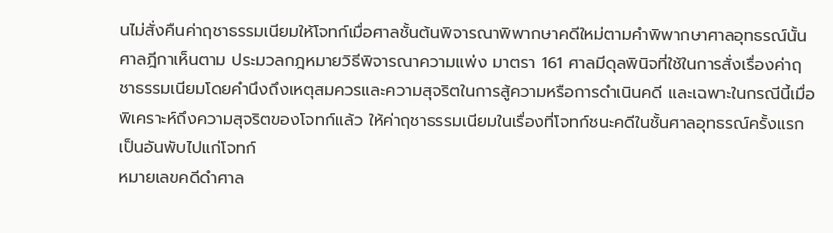นไม่สั่งคืนค่าฤชาธรรมเนียมให้โจทก์เมื่อศาลชั้นต้นพิจารณาพิพากษาคดีใหม่ตามคำพิพากษาศาลอุทธรณ์นั้น ศาลฎีกาเห็นตาม ประมวลกฎหมายวิธีพิจารณาความแพ่ง มาตรา 161 ศาลมีดุลพินิจที่ใช้ในการสั่งเรื่องค่าฤชาธรรมเนียมโดยคำนึงถึงเหตุสมควรและความสุจริตในการสู้ความหรือการดำเนินคดี และเฉพาะในกรณีนี้เมื่อพิเคราะห์ถึงความสุจริตของโจทก์แล้ว ให้ค่าฤชาธรรมเนียมในเรื่องที่โจทก์ชนะคดีในชั้นศาลอุทธรณ์ครั้งแรกเป็นอันพับไปแก่โจทก์
หมายเลขคดีดำศาล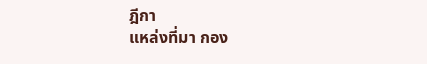ฎีกา
แหล่งที่มา กอง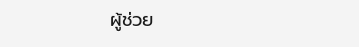ผู้ช่วย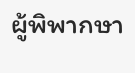ผู้พิพากษา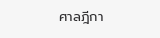ศาลฎีกา